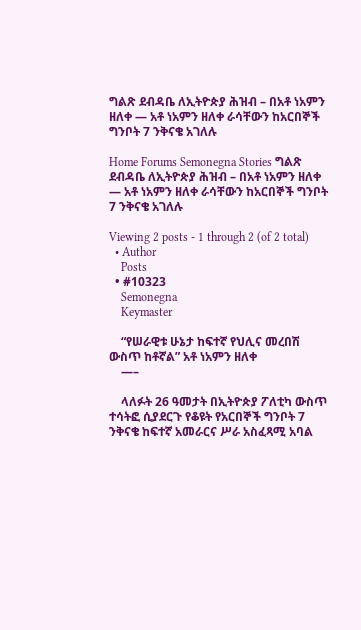ግልጽ ደብዳቤ ለኢትዮጵያ ሕዝብ – በአቶ ነአምን ዘለቀ ― አቶ ነአምን ዘለቀ ራሳቸውን ከአርበኞች ግንቦት 7 ንቅናቄ አገለሉ

Home Forums Semonegna Stories ግልጽ ደብዳቤ ለኢትዮጵያ ሕዝብ – በአቶ ነአምን ዘለቀ ― አቶ ነአምን ዘለቀ ራሳቸውን ከአርበኞች ግንቦት 7 ንቅናቄ አገለሉ

Viewing 2 posts - 1 through 2 (of 2 total)
  • Author
    Posts
  • #10323
    Semonegna
    Keymaster

    “የሠራዊቱ ሁኔታ ከፍተኛ የህሊና መረበሽ ውስጥ ከቶኛል” አቶ ነአምን ዘለቀ
    —–

    ላለፉት 26 ዓመታት በኢትዮጵያ ፖለቲካ ውስጥ ተሳትፎ ሲያደርጉ የቆዩት የአርበኞች ግንቦት 7 ንቅናቄ ከፍተኛ አመራርና ሥራ አስፈጻሚ አባል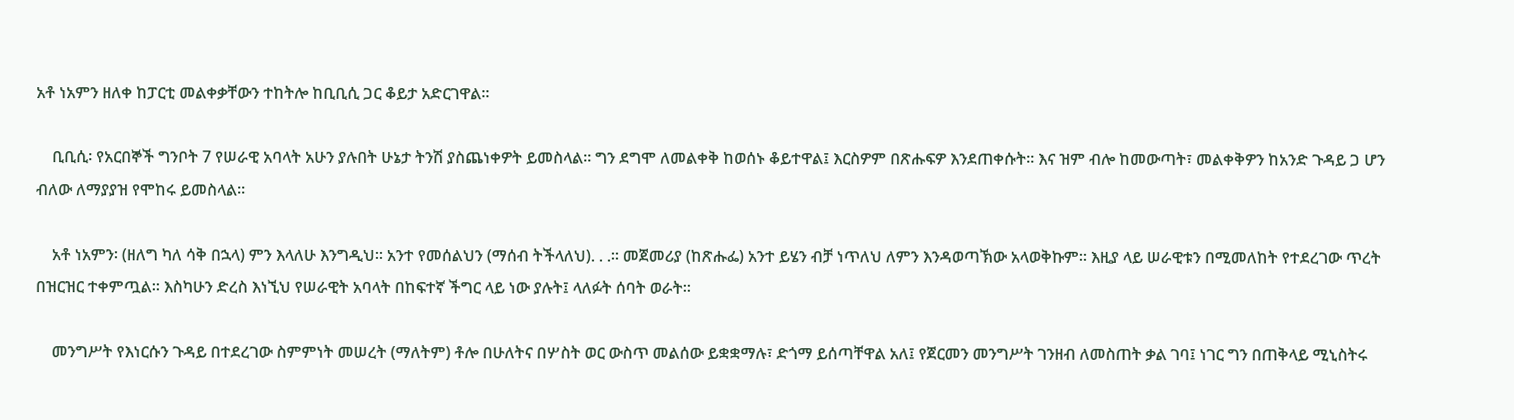አቶ ነአምን ዘለቀ ከፓርቲ መልቀቃቸውን ተከትሎ ከቢቢሲ ጋር ቆይታ አድርገዋል።

    ቢቢሲ፡ የአርበኞች ግንቦት 7 የሠራዊ አባላት አሁን ያሉበት ሁኔታ ትንሽ ያስጨነቀዎት ይመስላል። ግን ደግሞ ለመልቀቅ ከወሰኑ ቆይተዋል፤ እርስዎም በጽሑፍዎ እንደጠቀሱት። እና ዝም ብሎ ከመውጣት፣ መልቀቅዎን ከአንድ ጉዳይ ጋ ሆን ብለው ለማያያዝ የሞከሩ ይመስላል።

    አቶ ነአምን፡ (ዘለግ ካለ ሳቅ በኋላ) ምን እላለሁ እንግዲህ። አንተ የመሰልህን (ማሰብ ትችላለህ). . .። መጀመሪያ (ከጽሑፌ) አንተ ይሄን ብቻ ነጥለህ ለምን እንዳወጣኽው አላወቅኩም። እዚያ ላይ ሠራዊቱን በሚመለከት የተደረገው ጥረት በዝርዝር ተቀምጧል። እስካሁን ድረስ እነኚህ የሠራዊት አባላት በከፍተኛ ችግር ላይ ነው ያሉት፤ ላለፉት ሰባት ወራት።

    መንግሥት የእነርሱን ጉዳይ በተደረገው ስምምነት መሠረት (ማለትም) ቶሎ በሁለትና በሦስት ወር ውስጥ መልሰው ይቋቋማሉ፣ ድጎማ ይሰጣቸዋል አለ፤ የጀርመን መንግሥት ገንዘብ ለመስጠት ቃል ገባ፤ ነገር ግን በጠቅላይ ሚኒስትሩ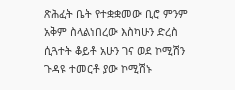ጽሕፈት ቤት የተቋቋመው ቢሮ ምንም አቅም ስላልነበረው እስካሁን ድረስ ሲጓተት ቆይቶ አሁን ገና ወደ ኮሚሽን ጉዳዩ ተመርቶ ያው ኮሚሽኑ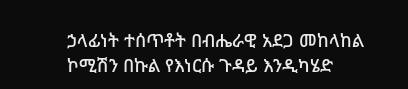ኃላፊነት ተሰጥቶት በብሔራዊ አደጋ መከላከል ኮሚሽን በኩል የእነርሱ ጉዳይ እንዲካሄድ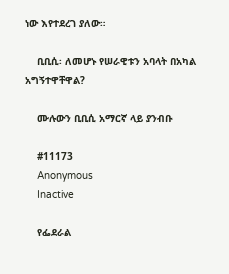ነው እየተደረገ ያለው።

    ቢቢሲ፡ ለመሆኑ የሠራዊቱን አባላት በአካል አግኝተዋቸዋል?

    ሙሉውን ቢቢሲ አማርኛ ላይ ያንብቡ

    #11173
    Anonymous
    Inactive

    የፌደራል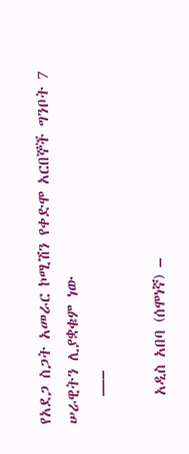የአደጋ ስጋት አመራር ኮሚሽን የቀድሞ አርበኞች ግንቦት 7 ሠራዊትን ሊያቋቁም ነው
    —–

    አዲስ አበባ (ሰሞነኛ) –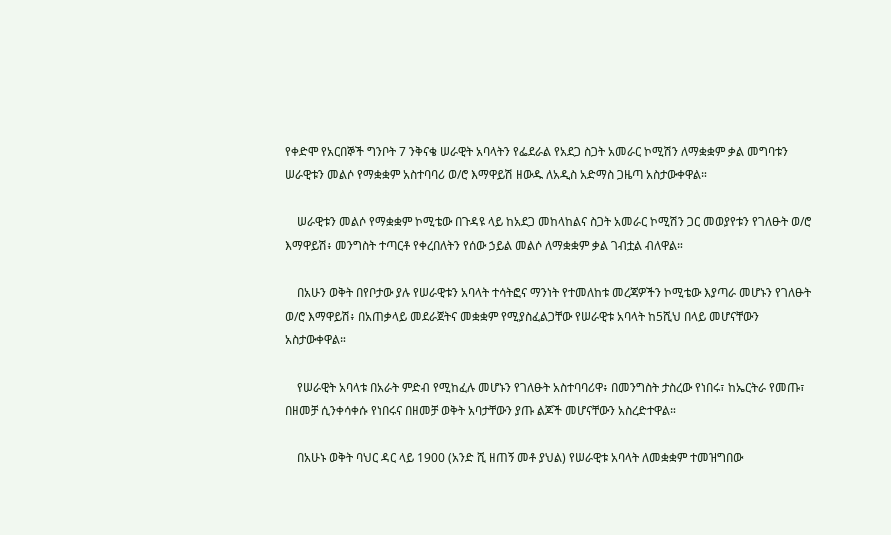የቀድሞ የአርበኞች ግንቦት 7 ንቅናቄ ሠራዊት አባላትን የፌደራል የአደጋ ስጋት አመራር ኮሚሽን ለማቋቋም ቃል መግባቱን ሠራዊቱን መልሶ የማቋቋም አስተባባሪ ወ/ሮ እማዋይሽ ዘውዱ ለአዲስ አድማስ ጋዜጣ አስታውቀዋል።

    ሠራዊቱን መልሶ የማቋቋም ኮሚቴው በጉዳዩ ላይ ከአደጋ መከላከልና ስጋት አመራር ኮሚሽን ጋር መወያየቱን የገለፁት ወ/ሮ እማዋይሽ፥ መንግስት ተጣርቶ የቀረበለትን የሰው ኃይል መልሶ ለማቋቋም ቃል ገብቷል ብለዋል።

    በአሁን ወቅት በየቦታው ያሉ የሠራዊቱን አባላት ተሳትፎና ማንነት የተመለከቱ መረጃዎችን ኮሚቴው እያጣራ መሆኑን የገለፁት ወ/ሮ እማዋይሽ፥ በአጠቃላይ መደራጀትና መቋቋም የሚያስፈልጋቸው የሠራዊቱ አባላት ከ5ሺህ በላይ መሆናቸውን አስታውቀዋል።

    የሠራዊት አባላቱ በአራት ምድብ የሚከፈሉ መሆኑን የገለፁት አስተባባሪዋ፥ በመንግስት ታስረው የነበሩ፣ ከኤርትራ የመጡ፣ በዘመቻ ሲንቀሳቀሱ የነበሩና በዘመቻ ወቅት አባታቸውን ያጡ ልጆች መሆናቸውን አስረድተዋል።

    በአሁኑ ወቅት ባህር ዳር ላይ 1900 (አንድ ሺ ዘጠኝ መቶ ያህል) የሠራዊቱ አባላት ለመቋቋም ተመዝግበው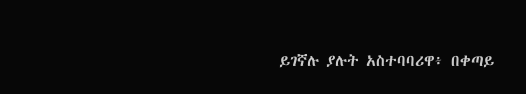ይገኛሉ ያሉት አስተባባሪዋ፥ በቀጣይ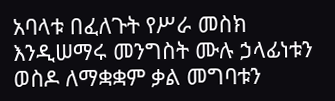አባላቱ በፈለጉት የሥራ መስክ እንዲሠማሩ መንግስት ሙሉ ኃላፊነቱን ወስዶ ለማቋቋም ቃል መግባቱን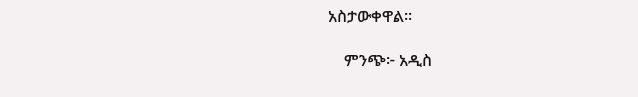አስታውቀዋል።

    ምንጭ፦ አዲስ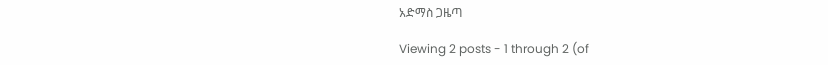አድማስ ጋዜጣ

Viewing 2 posts - 1 through 2 (of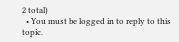2 total)
  • You must be logged in to reply to this topic.